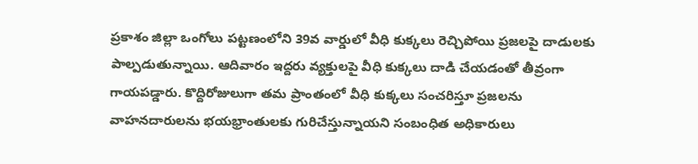ప్రకాశం జిల్లా ఒంగోలు పట్టణంలోని 39వ వార్డులో వీధి కుక్కలు రెచ్చిపోయి ప్రజలపై దాడులకు పాల్పడుతున్నాయి. ఆదివారం ఇద్దరు వ్యక్తులపై వీధి కుక్కలు దాడి చేయడంతో తీవ్రంగా గాయపడ్డారు. కొద్దిరోజులుగా తమ ప్రాంతంలో వీధి కుక్కలు సంచరిస్తూ ప్రజలను వాహనదారులను భయభ్రాంతులకు గురిచేస్తున్నాయని సంబంధిత అధికారులు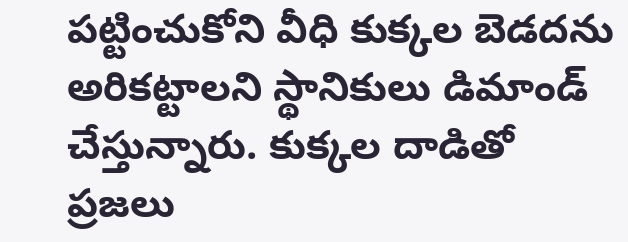పట్టించుకోని వీధి కుక్కల బెడదను అరికట్టాలని స్థానికులు డిమాండ్ చేస్తున్నారు. కుక్కల దాడితో ప్రజలు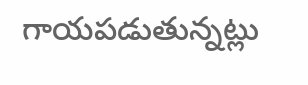గాయపడుతున్నట్లు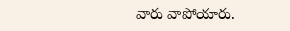వారు వాపోయారు.